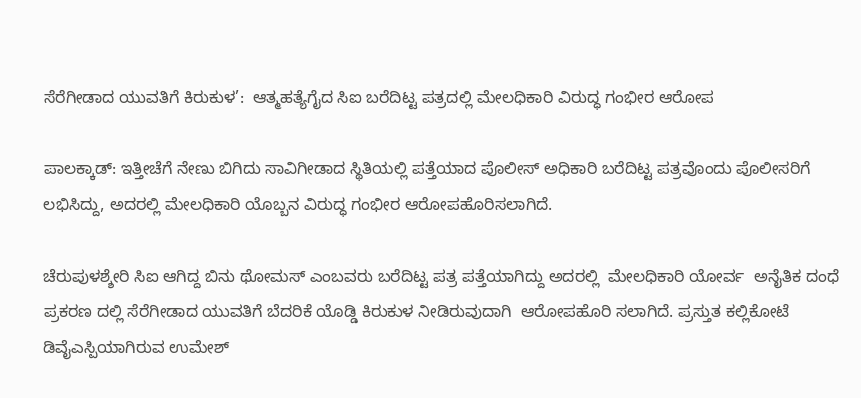ಸೆರೆಗೀಡಾದ ಯುವತಿಗೆ ಕಿರುಕುಳ’:  ಆತ್ಮಹತ್ಯೆಗೈದ ಸಿಐ ಬರೆದಿಟ್ಟ ಪತ್ರದಲ್ಲಿ ಮೇಲಧಿಕಾರಿ ವಿರುದ್ಧ ಗಂಭೀರ ಆರೋಪ

ಪಾಲಕ್ಕಾಡ್: ಇತ್ತೀಚೆಗೆ ನೇಣು ಬಿಗಿದು ಸಾವಿಗೀಡಾದ ಸ್ಥಿತಿಯಲ್ಲಿ ಪತ್ತೆಯಾದ ಪೊಲೀಸ್ ಅಧಿಕಾರಿ ಬರೆದಿಟ್ಟ ಪತ್ರವೊಂದು ಪೊಲೀಸರಿಗೆ ಲಭಿಸಿದ್ದು, ಅದರಲ್ಲಿ ಮೇಲಧಿಕಾರಿ ಯೊಬ್ಬನ ವಿರುದ್ಧ ಗಂಭೀರ ಆರೋಪಹೊರಿಸಲಾಗಿದೆ.

ಚೆರುಪುಳಶ್ಶೇರಿ ಸಿಐ ಆಗಿದ್ದ ಬಿನು ಥೋಮಸ್ ಎಂಬವರು ಬರೆದಿಟ್ಟ ಪತ್ರ ಪತ್ತೆಯಾಗಿದ್ದು ಅದರಲ್ಲಿ  ಮೇಲಧಿಕಾರಿ ಯೋರ್ವ  ಅನೈತಿಕ ದಂಧೆ  ಪ್ರಕರಣ ದಲ್ಲಿ ಸೆರೆಗೀಡಾದ ಯುವತಿಗೆ ಬೆದರಿಕೆ ಯೊಡ್ಡಿ ಕಿರುಕುಳ ನೀಡಿರುವುದಾಗಿ  ಆರೋಪಹೊರಿ ಸಲಾಗಿದೆ. ಪ್ರಸ್ತುತ ಕಲ್ಲಿಕೋಟೆ ಡಿವೈಎಸ್ಪಿಯಾಗಿರುವ ಉಮೇಶ್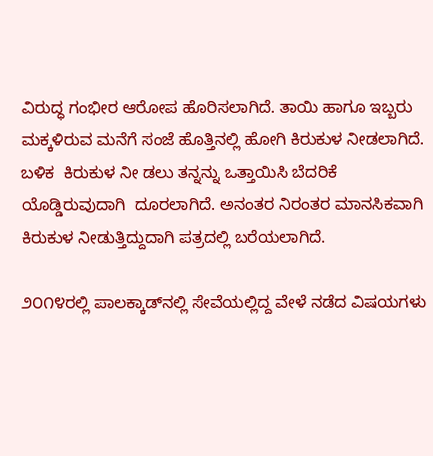ವಿರುದ್ಧ ಗಂಭೀರ ಆರೋಪ ಹೊರಿಸಲಾಗಿದೆ. ತಾಯಿ ಹಾಗೂ ಇಬ್ಬರು ಮಕ್ಕಳಿರುವ ಮನೆಗೆ ಸಂಜೆ ಹೊತ್ತಿನಲ್ಲಿ ಹೋಗಿ ಕಿರುಕುಳ ನೀಡಲಾಗಿದೆ. ಬಳಿಕ  ಕಿರುಕುಳ ನೀ ಡಲು ತನ್ನನ್ನು ಒತ್ತಾಯಿಸಿ ಬೆದರಿಕೆ ಯೊಡ್ಡಿರುವುದಾಗಿ  ದೂರಲಾಗಿದೆ. ಅನಂತರ ನಿರಂತರ ಮಾನಸಿಕವಾಗಿ ಕಿರುಕುಳ ನೀಡುತ್ತಿದ್ದುದಾಗಿ ಪತ್ರದಲ್ಲಿ ಬರೆಯಲಾಗಿದೆ.

೨೦೧೪ರಲ್ಲಿ ಪಾಲಕ್ಕಾಡ್‌ನಲ್ಲಿ ಸೇವೆಯಲ್ಲಿದ್ದ ವೇಳೆ ನಡೆದ ವಿಷಯಗಳು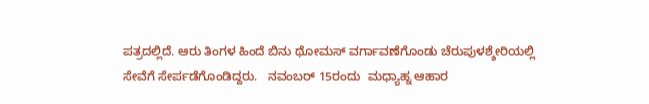ಪತ್ರದಲ್ಲಿದೆ. ಆರು ತಿಂಗಳ ಹಿಂದೆ ಬಿನು ಥೋಮಸ್ ವರ್ಗಾವಣೆಗೊಂಡು ಚೆರುಪುಳಶ್ಶೇರಿಯಲ್ಲಿ ಸೇವೆಗೆ ಸೇರ್ಪಡೆಗೊಂಡಿದ್ದರು.   ನವಂಬರ್ 15ರಂದು  ಮಧ್ಯಾಹ್ನ ಆಹಾರ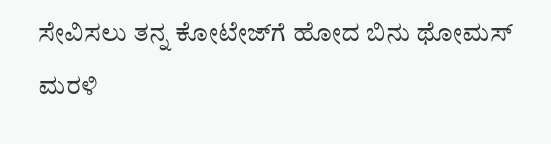ಸೇವಿಸಲು ತನ್ನ ಕೋಟೇಜ್‌ಗೆ ಹೋದ ಬಿನು ಥೋಮಸ್ ಮರಳಿ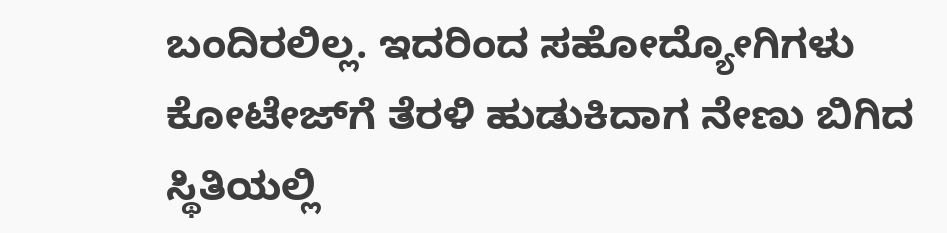ಬಂದಿರಲಿಲ್ಲ. ಇದರಿಂದ ಸಹೋದ್ಯೋಗಿಗಳು ಕೋಟೇಜ್‌ಗೆ ತೆರಳಿ ಹುಡುಕಿದಾಗ ನೇಣು ಬಿಗಿದ ಸ್ಥಿತಿಯಲ್ಲಿ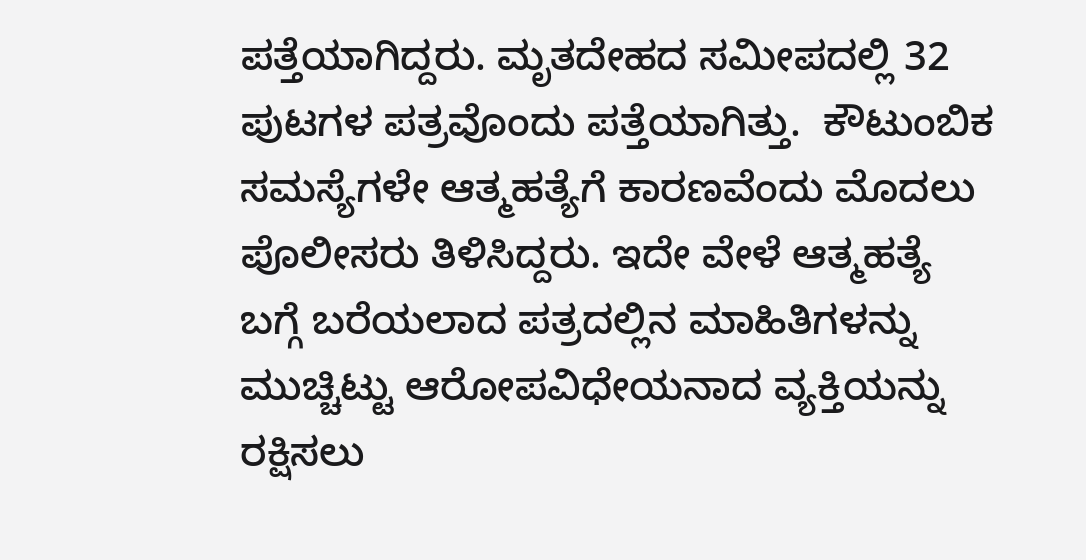ಪತ್ತೆಯಾಗಿದ್ದರು. ಮೃತದೇಹದ ಸಮೀಪದಲ್ಲಿ 32 ಪುಟಗಳ ಪತ್ರವೊಂದು ಪತ್ತೆಯಾಗಿತ್ತು.  ಕೌಟುಂಬಿಕ ಸಮಸ್ಯೆಗಳೇ ಆತ್ಮಹತ್ಯೆಗೆ ಕಾರಣವೆಂದು ಮೊದಲು ಪೊಲೀಸರು ತಿಳಿಸಿದ್ದರು. ಇದೇ ವೇಳೆ ಆತ್ಮಹತ್ಯೆ ಬಗ್ಗೆ ಬರೆಯಲಾದ ಪತ್ರದಲ್ಲಿನ ಮಾಹಿತಿಗಳನ್ನು ಮುಚ್ಚಿಟ್ಟು ಆರೋಪವಿಧೇಯನಾದ ವ್ಯಕ್ತಿಯನ್ನು ರಕ್ಷಿಸಲು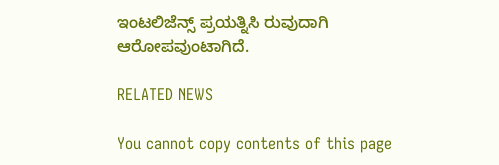ಇಂಟಲಿಜೆನ್ಸ್ ಪ್ರಯತ್ನಿಸಿ ರುವುದಾಗಿ ಆರೋಪವುಂಟಾಗಿದೆ.

RELATED NEWS

You cannot copy contents of this page